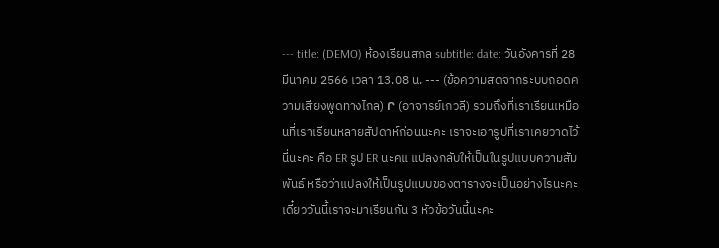--- title: (DEMO) ห้องเรียนสกล subtitle: date: วันอังคารที่ 28 มีนาคม 2566 เวลา 13.08 น. --- (ข้อความสดจากระบบถอดความเสียงพูดทางไกล) Ր (อาจารย์เกวลี) รวมถึงที่เราเรียนเหมือนที่เราเรียนหลายสัปดาห์ก่อนนะคะ เราจะเอารูปที่เราเคยวาดไว้นี่นะคะ คือ ER รูป ER นะคแ แปลงกลับให้เป็นในรูปแบบความสัมพันธ์ หรือว่าแปลงให้เป็นรูปแบบของตารางจะเป็นอย่างไรนะคะ เดี๋ยววันนี้เราจะมาเรียนกัน 3 หัวข้อวันนี้นะคะ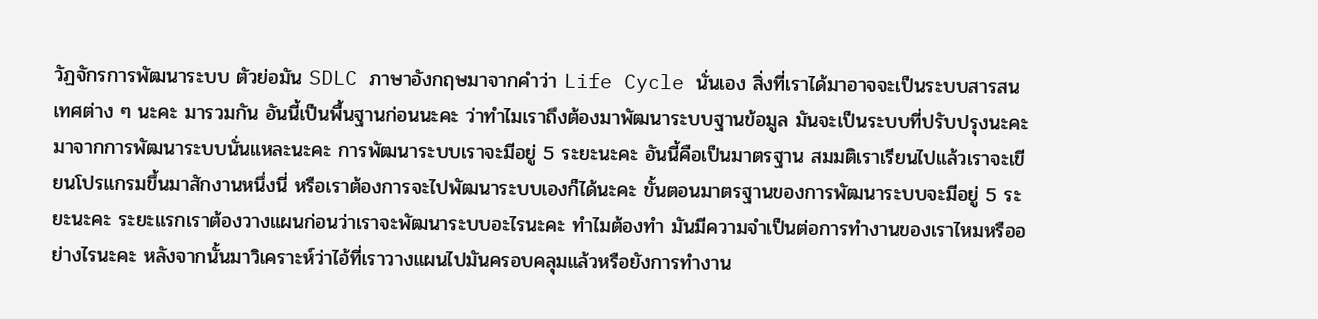วัฏจักรการพัฒนาระบบ ตัวย่อมัน SDLC ภาษาอังกฤษมาจากคำว่า Life Cycle นั่นเอง สิ่งที่เราได้มาอาจจะเป็นระบบสารสนเทศต่าง ๆ นะคะ มารวมกัน อันนี้เป็นพื้นฐานก่อนนะคะ ว่าทำไมเราถึงต้องมาพัฒนาระบบฐานข้อมูล มันจะเป็นระบบที่ปรับปรุงนะคะ มาจากการพัฒนาระบบนั่นแหละนะคะ การพัฒนาระบบเราจะมีอยู่ 5 ระยะนะคะ อันนี้คือเป็นมาตรฐาน สมมติเราเรียนไปแล้วเราจะเขียนโปรแกรมขึ้นมาสักงานหนึ่งนี่ หรือเราต้องการจะไปพัฒนาระบบเองก็ได้นะคะ ขั้นตอนมาตรฐานของการพัฒนาระบบจะมีอยู่ 5 ระยะนะคะ ระยะแรกเราต้องวางแผนก่อนว่าเราจะพัฒนาระบบอะไรนะคะ ทำไมต้องทำ มันมีความจำเป็นต่อการทำงานของเราไหมหรืออย่างไรนะคะ หลังจากนั้นมาวิเคราะห์ว่าไอ้ที่เราวางแผนไปมันครอบคลุมแล้วหรือยังการทำงาน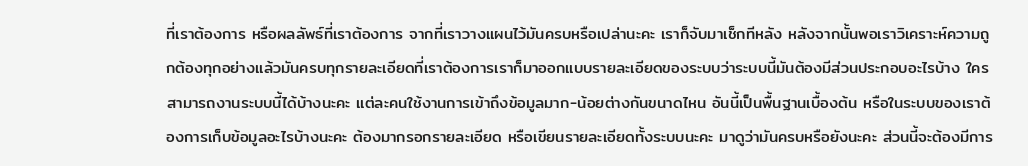ที่เราต้องการ หรือผลลัพธ์ที่เราต้องการ จากที่เราวางแผนไว้มันครบหรือเปล่านะคะ เราก็จับมาเช็กทีหลัง หลังจากนั้นพอเราวิเคราะห์ความถูกต้องทุกอย่างแล้วมันครบทุกรายละเอียดที่เราต้องการเราก็มาออกแบบรายละเอียดของระบบว่าระบบนี้มันต้องมีส่วนประกอบอะไรบ้าง ใครสามารถงานระบบนี้ได้บ้างนะคะ แต่ละคนใช้งานการเข้าถึงข้อมูลมาก-น้อยต่างกันขนาดไหน อันนี้เป็นพื้นฐานเบื้องต้น หรือในระบบของเราต้องการเก็บข้อมูลอะไรบ้างนะคะ ต้องมากรอกรายละเอียด หรือเขียนรายละเอียดทั้งระบบนะคะ มาดูว่ามันครบหรือยังนะคะ ส่วนนี้จะต้องมีการ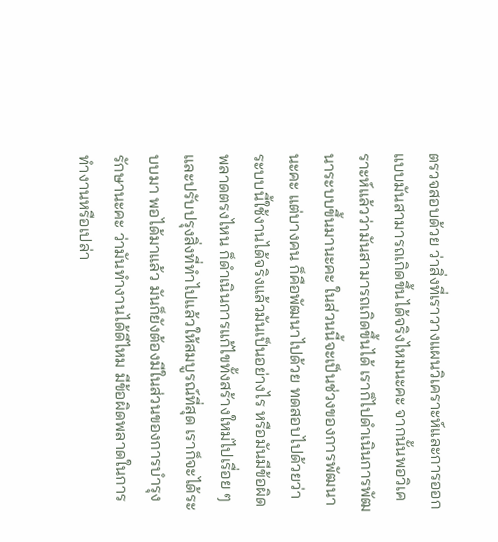ตรวจสอบด้วย ว่าสิ่งที่เราวางแผนวิเคราะห์และการออกแบบมันสามารถเกิดขึ้นได้จริงไหมนะคะ จากนั้นพอวิเคราะห์แล้วว่ามันสามารถเกิดขึ้นได้ เราก็ไปดำเนินการพัฒนาระบบขึ้นมานะคะ ในส่วนนี้จะเป็นช่วงของการพัฒนานะคะ แต่บางคน ก็คือพัฒนาไปด้วย ทดสอบไปด้วยว่าระบบนี้ใช้งานได้จริงแล้วมันเป็นอย่างไร หรือมันมีข้อผิดพลาดตรงไหน ก็ดำเนินการแก้ไขทั้งสร้างใหม่ไปเรื่อย ๆ และปรับปรุงสิ่งที่ทำไปแล้วให้สมบูรณ์ที่สุด เราก็จะได้ระบบมา พอได้มาแล้ว มันก็ยังต้องมีในส่วนของการบำรุงรักษานะคะ ว่ามันทำงานได้ดีไหม มีข้อผิดพลาดในการทำงานหรือเปล่า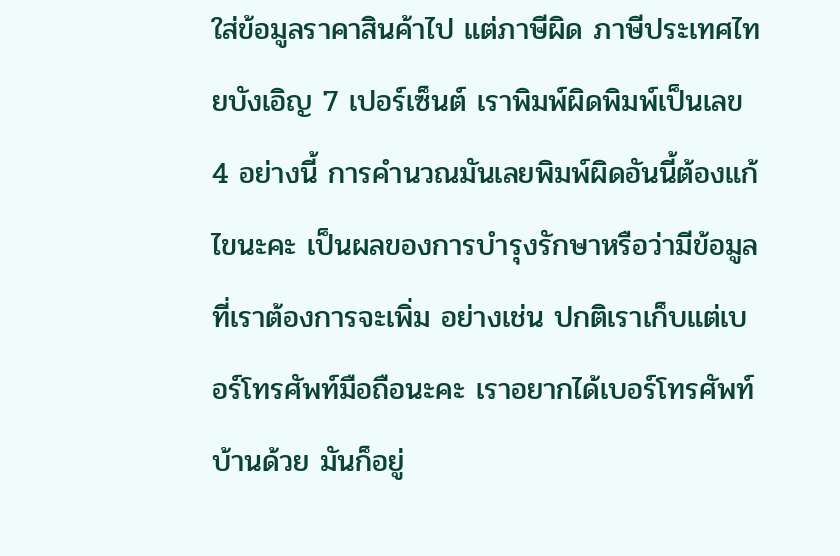ใส่ข้อมูลราคาสินค้าไป แต่ภาษีผิด ภาษีประเทศไทยบังเอิญ 7 เปอร์เซ็นต์ เราพิมพ์ผิดพิมพ์เป็นเลข 4 อย่างนี้ การคำนวณมันเลยพิมพ์ผิดอันนี้ต้องแก้ไขนะคะ เป็นผลของการบำรุงรักษาหรือว่ามีข้อมูลที่เราต้องการจะเพิ่ม อย่างเช่น ปกติเราเก็บแต่เบอร์โทรศัพท์มือถือนะคะ เราอยากได้เบอร์โทรศัพท์บ้านด้วย มันก็อยู่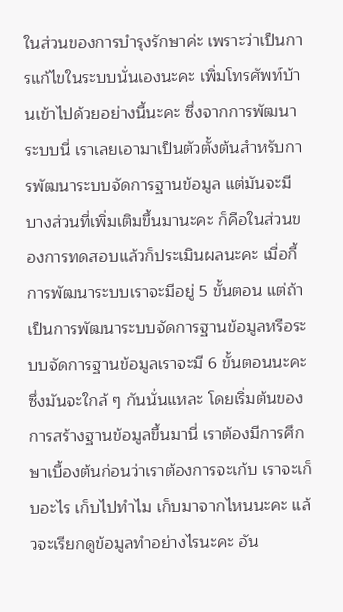ในส่วนของการบำรุงรักษาค่ะ เพราะว่าเป็นการแก้ไขในระบบนั่นเองนะคะ เพิ่มโทรศัพท์บ้านเข้าไปด้วยอย่างนี้นะคะ ซึ่งจากการพัฒนาระบบนี่ เราเลยเอามาเป็นตัวตั้งต้นสำหรับการพัฒนาระบบจัดการฐานข้อมูล แต่มันจะมีบางส่วนที่เพิ่มเติมขึ้นมานะคะ ก็คือในส่วนของการทดสอบแล้วก็ประเมินผลนะคะ เมื่อกี้การพัฒนาระบบเราจะมีอยู่ 5 ขั้นตอน แต่ถ้าเป็นการพัฒนาระบบจัดการฐานข้อมูลหรือระบบจัดการฐานข้อมูลเราจะมี 6 ขั้นตอนนะคะ ซึ่งมันจะใกล้ ๆ กันนั่นแหละ โดยเริ่มต้นของการสร้างฐานข้อมูลขึ้นมานี่ เราต้องมีการศึกษาเบื้องต้นก่อนว่าเราต้องการจะเก้บ เราจะเก็บอะไร เก็บไปทำไม เก็บมาจากไหนนะคะ แล้วจะเรียกดูข้อมูลทำอย่างไรนะคะ อัน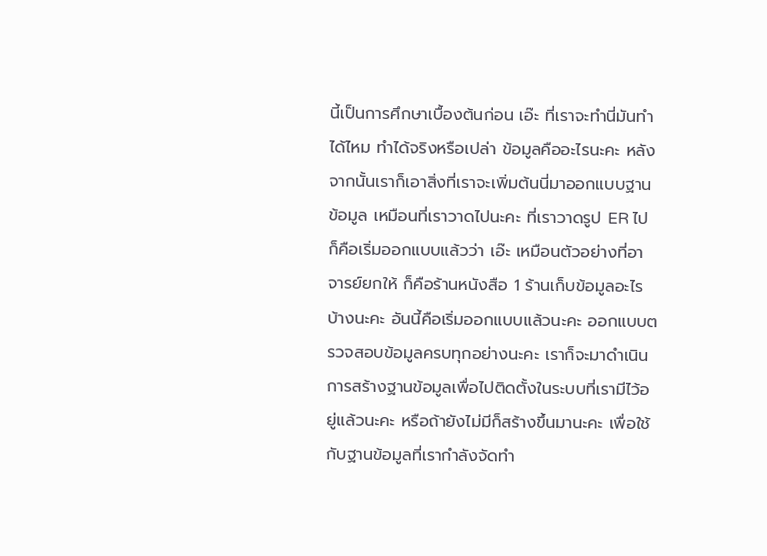นี้เป็นการศึกษาเบื้องต้นก่อน เอ๊ะ ที่เราจะทำนี่มันทำได้ไหม ทำได้จริงหรือเปล่า ข้อมูลคืออะไรนะคะ หลังจากนั้นเราก็เอาสิ่งที่เราจะเพิ่มต้นนี่มาออกแบบฐานข้อมูล เหมือนที่เราวาดไปนะคะ ที่เราวาดรูป ER ไป ก็คือเริ่มออกแบบแล้วว่า เอ๊ะ เหมือนตัวอย่างที่อาจารย์ยกให้ ก็คือร้านหนังสือ 1 ร้านเก็บข้อมูลอะไรบ้างนะคะ อันนี้คือเริ่มออกแบบแล้วนะคะ ออกแบบตรวจสอบข้อมูลครบทุกอย่างนะคะ เราก็จะมาดำเนินการสร้างฐานข้อมูลเพื่อไปติดตั้งในระบบที่เรามีไว้อยู่แล้วนะคะ หรือถ้ายังไม่มีก็สร้างขึ้นมานะคะ เพื่อใช้กับฐานข้อมูลที่เรากำลังจัดทำ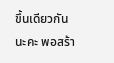ขึ้นเดียวกันนะคะ พอสร้า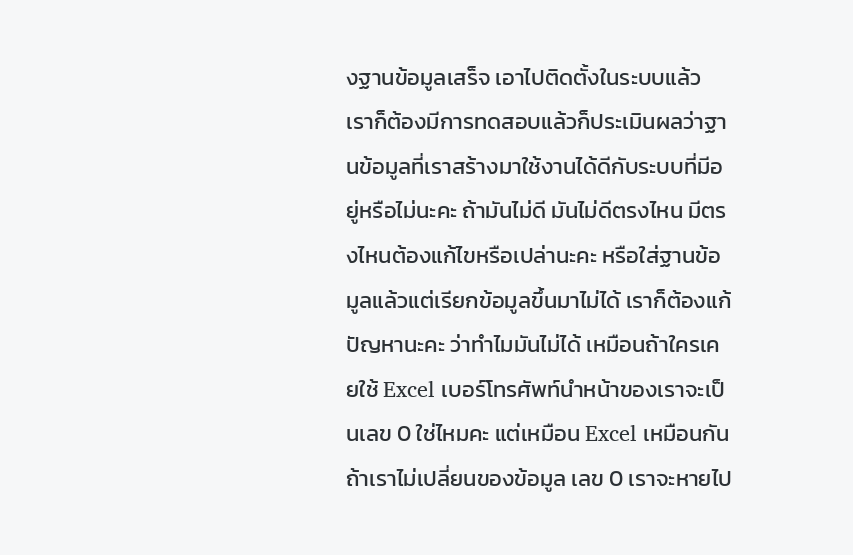งฐานข้อมูลเสร็จ เอาไปติดตั้งในระบบแล้ว เราก็ต้องมีการทดสอบแล้วก็ประเมินผลว่าฐานข้อมูลที่เราสร้างมาใช้งานได้ดีกับระบบที่มีอยู่หรือไม่นะคะ ถ้ามันไม่ดี มันไม่ดีตรงไหน มีตรงไหนต้องแก้ไขหรือเปล่านะคะ หรือใส่ฐานข้อมูลแล้วแต่เรียกข้อมูลขึ้นมาไม่ได้ เราก็ต้องแก้ปัญหานะคะ ว่าทำไมมันไม่ได้ เหมือนถ้าใครเคยใช้ Excel เบอร์โทรศัพท์นำหน้าของเราจะเป็นเลข 0 ใช่ไหมคะ แต่เหมือน Excel เหมือนกัน ถ้าเราไม่เปลี่ยนของข้อมูล เลข 0 เราจะหายไป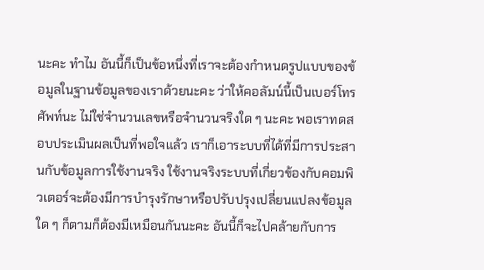นะคะ ทำไม อันนี้ก็เป็นข้อหนึ่งที่เราจะต้องกำหนดรูปแบบของข้อมูลในฐานข้อมูลของเราด้วยนะคะ ว่าให้คอลัมน์นี้เป็นเบอร์โทรศัพท์นะ ไม่ใช่จำนวนเลขหรือจำนวนจริงใด ๆ นะคะ พอเราทดสอบประเมินผลเป็นที่พอใจแล้ว เราก็เอาระบบที่ได้ที่มีการประสานกับข้อมูลการใช้งานจริง ใช้งานจริงระบบที่เกี่ยวข้องกับคอมพิวเตอร์จะต้องมีการบำรุงรักษาหรือปรับปรุงเปลี่ยนแปลงข้อมูลใด ๆ ก็ตามก็ต้องมีเหมือนกันนะคะ อันนี้ก็จะไปคล้ายกับการ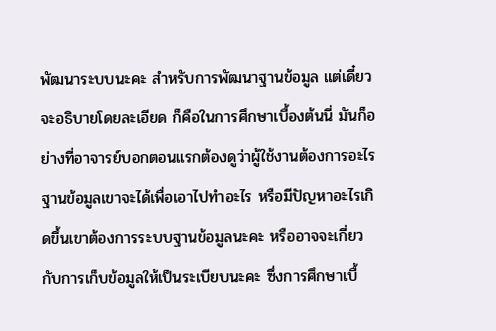พัฒนาระบบนะคะ สำหรับการพัฒนาฐานข้อมูล แต่เดี๋ยวจะอธิบายโดยละเอียด ก็คือในการศึกษาเบื้องต้นนี่ มันก็อย่างที่อาจารย์บอกตอนแรกต้องดูว่าผู้ใช้งานต้องการอะไร ฐานข้อมูลเขาจะได้เพื่อเอาไปทำอะไร หรือมีปัญหาอะไรเกิดขึ้นเขาต้องการระบบฐานข้อมูลนะคะ หรืออาจจะเกี่ยวกับการเก็บข้อมูลให้เป็นระเบียบนะคะ ซึ่งการศึกษาเบื้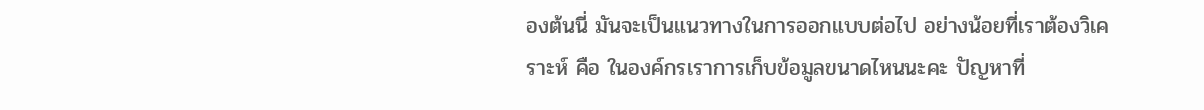องต้นนี่ มันจะเป็นแนวทางในการออกแบบต่อไป อย่างน้อยที่เราต้องวิเคราะห์ คือ ในองค์กรเราการเก็บข้อมูลขนาดไหนนะคะ ปัญหาที่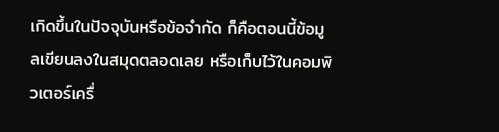เกิดขึ้นในปัจจุบันหรือข้อจำกัด ก็คือตอนนี้ข้อมูลเขียนลงในสมุดตลอดเลย หรือเก็บไว้ในคอมพิวเตอร์เครื่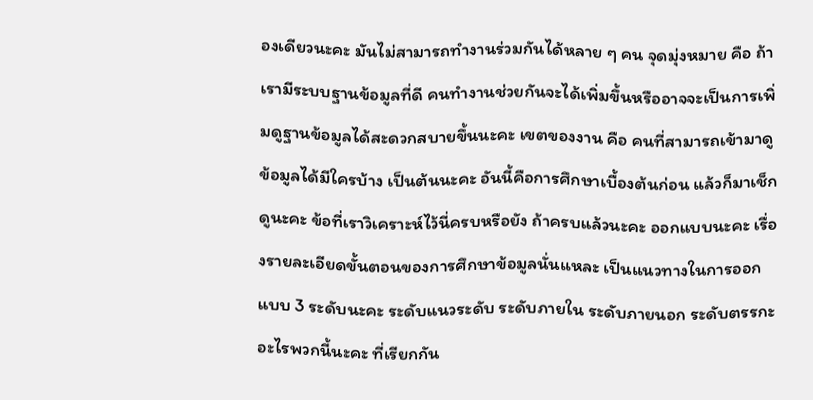องเดียวนะคะ มันไม่สามารถทำงานร่วมกันได้หลาย ๆ คน จุดมุ่งหมาย คือ ถ้าเรามีระบบฐานข้อมูลที่ดี คนทำงานช่วยกันจะได้เพิ่มขึ้นหรืออาจจะเป็นการเพิ่มดูฐานข้อมูลได้สะดวกสบายขึ้นนะคะ เขตของงาน คือ คนที่สามารถเข้ามาดูข้อมูลได้มีใครบ้าง เป็นต้นนะคะ อันนี้คือการศึกษาเบื้องต้นก่อน แล้วก็มาเช็กดูนะคะ ข้อที่เราวิเคราะห์ไว้นี่ครบหรือยัง ถ้าครบแล้วนะคะ ออกแบบนะคะ เรื่องรายละเอียดขั้นตอนของการศึกษาข้อมูลนั่นแหละ เป็นแนวทางในการออกแบบ 3 ระดับนะคะ ระดับแนวระดับ ระดับภายใน ระดับภายนอก ระดับตรรกะอะไรพวกนี้นะคะ ที่เรียกกัน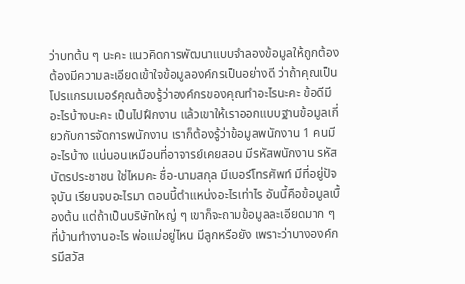ว่าบทต้น ๆ นะคะ แนวคิดการพัฒนาแบบจำลองข้อมูลให้ถูกต้อง ต้องมีความละเอียดเข้าใจข้อมูลองค์กรเป็นอย่างดี ว่าถ้าคุณเป็นโปรแกรมเมอร์คุณต้องรู้ว่าองค์กรของคุณทำอะไรนะคะ ข้อดีมีอะไรบ้างนะคะ เป็นไปฝึกงาน แล้วเขาให้เราออกแบบฐานข้อมูลเกี่ยวกับการจัดการพนักงาน เราก็ต้องรู้ว่าข้อมูลพนักงาน 1 คนมีอะไรบ้าง แน่นอนเหมือนที่อาจารย์เคยสอน มีรหัสพนักงาน รหัสบัตรประชาชน ใช่ไหมคะ ชื่อ-นามสกุล มีเบอร์โทรศัพท์ มีที่อยู่ปัจจุบัน เรียนจบอะไรมา ตอนนี้ตำแหน่งอะไรเท่าไร อันนี้คือข้อมูลเบื้องต้น แต่ถ้าเป็นบริษัทใหญ่ ๆ เขาก็จะถามข้อมูลละเอียดมาก ๆ ที่บ้านทำงานอะไร พ่อแม่อยู่ไหน มีลูกหรือยัง เพราะว่าบางองค์กรมีสวัส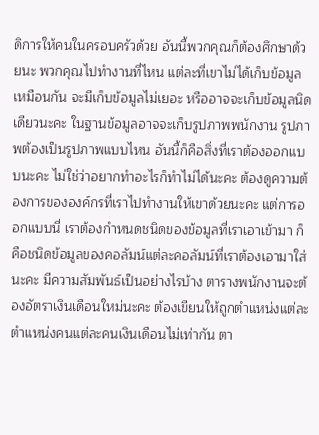ดิการให้คนในครอบครัวด้วย อันนี้พวกคุณก็ต้องศึกษาด้วยนะ พวกคุณไปทำงานที่ไหน แต่ละที่เขาไม่ได้เก็บข้อมูลเหมือนกัน จะมีเก็บข้อมูลไม่เยอะ หรืออาจจะเก็บข้อมูลนิดเดียวนะคะ ในฐานข้อมูลอาจจะเก็บรูปภาพพนักงาน รูปภาพต้องเป็นรูปภาพแบบไหน อันนี้ก็คือสิ่งที่เราต้องออกแบบนะคะ ไม่ใช่ว่าอยากทำอะไรก็ทำไม่ได้นะคะ ต้องดูความต้องการขององค์กรที่เราไปทำงานให้เขาด้วยนะคะ แต่การออกแบบนี่ เราต้องกำหนดชนิดของข้อมูลที่เราเอาเข้ามา ก็คือชนิดข้อมูลของคอลัมน์แต่ละคอลัมน์ที่เราต้องเอามาใส่นะคะ มีความสัมพันธ์เป็นอย่างไรบ้าง ตารางพนักงานจะต้องอัตราเงินเดือนใหม่นะคะ ต้องเขียนให้ถูกตำแหน่งแต่ละตำแหน่งคนแต่ละคนเงินเดือนไม่เท่ากัน ตา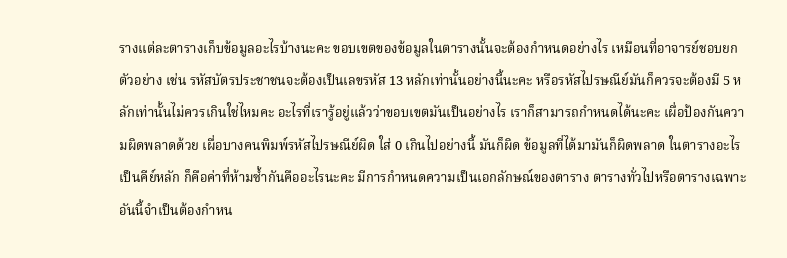รางแต่ละตารางเก็บข้อมูลอะไรบ้างนะคะ ขอบเขตของข้อมูลในตารางนั้นจะต้องกำหนดอย่างไร เหมือนที่อาจารย์ชอบยกตัวอย่าง เช่น รหัสบัตรประชาชนจะต้องเป็นเลขรหัส 13 หลักเท่านั้นอย่างนี้นะคะ หรือรหัสไปรษณีย์มันก็ควรจะต้องมี 5 หลักเท่านั้นไม่ควรเกินใช่ไหมคะ อะไรที่เรารู้อยู่แล้วว่าขอบเขตมันเป็นอย่างไร เราก็สามารถกำหนดได้นะคะ เผื่อป้องกันความผิดพลาดด้วย เผื่อบางคนพิมพ์รหัสไปรษณีย์ผิด ใส่ 0 เกินไปอย่างนี้ มันก็ผิด ข้อมูลที่ได้มามันก็ผิดพลาด ในตารางอะไรเป็นคีย์หลัก ก็คือค่าที่ห้ามซ้ำกันคืออะไรนะคะ มีการกำหนดความเป็นเอกลักษณ์ของตาราง ตารางทั่วไปหรือตารางเฉพาะ อันนี้จำเป็นต้องกำหน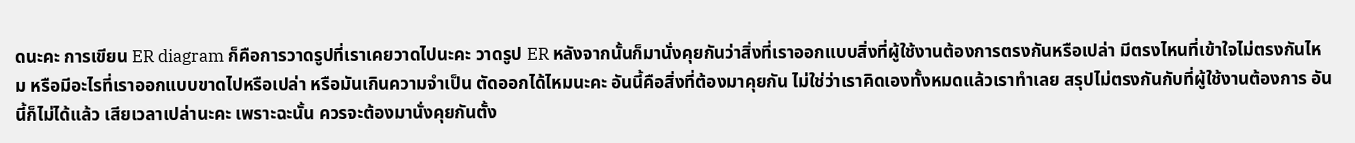ดนะคะ การเขียน ER diagram ก็คือการวาดรูปที่เราเคยวาดไปนะคะ วาดรูป ER หลังจากนั้นก็มานั่งคุยกันว่าสิ่งที่เราออกแบบสิ่งที่ผู้ใช้งานต้องการตรงกันหรือเปล่า มีตรงไหนที่เข้าใจไม่ตรงกันไหม หรือมีอะไรที่เราออกแบบขาดไปหรือเปล่า หรือมันเกินความจำเป็น ตัดออกได้ไหมนะคะ อันนี้คือสิ่งที่ต้องมาคุยกัน ไม่ใช่ว่าเราคิดเองทั้งหมดแล้วเราทำเลย สรุปไม่ตรงกันกับที่ผู้ใช้งานต้องการ อันนี้ก็ไม่ได้แล้ว เสียเวลาเปล่านะคะ เพราะฉะนั้น ควรจะต้องมานั่งคุยกันตั้ง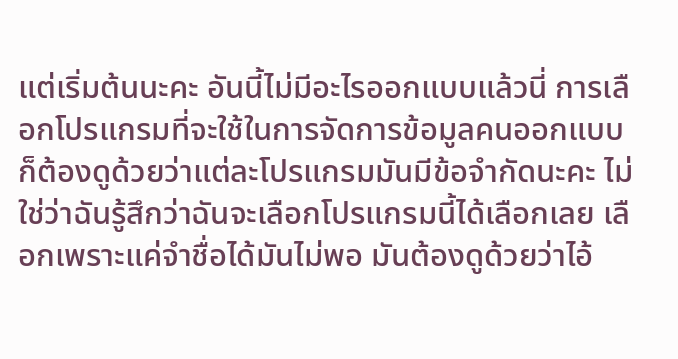แต่เริ่มต้นนะคะ อันนี้ไม่มีอะไรออกแบบแล้วนี่ การเลือกโปรแกรมที่จะใช้ในการจัดการข้อมูลคนออกแบบก็ต้องดูด้วยว่าแต่ละโปรแกรมมันมีข้อจำกัดนะคะ ไม่ใช่ว่าฉันรู้สึกว่าฉันจะเลือกโปรแกรมนี้ได้เลือกเลย เลือกเพราะแค่จำชื่อได้มันไม่พอ มันต้องดูด้วยว่าไอ้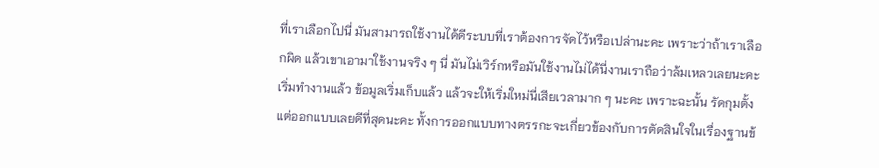ที่เราเลือกไปนี่ มันสามารถใช้งานได้ดีระบบที่เราต้องการจัดไว้หรือเปล่านะคะ เพราะว่าถ้าเราเลือกผิด แล้วเขาเอามาใช้งานจริง ๆ นี่ มันไม่เวิร์กหรือมันใช้งานไม่ได้นี่งานเราถือว่าล้มเหลวเลยนะคะ เริ่มทำงานแล้ว ข้อมูลเริ่มเก็บแล้ว แล้วจะให้เริ่มใหม่นี่เสียเวลามาก ๆ นะคะ เพราะฉะนั้น รัดกุมตั้งแต่ออกแบบเลยดีที่สุดนะคะ ทั้งการออกแบบทางตรรกะจะเกี่ยวข้องกับการตัดสินใจในเรื่องฐานข้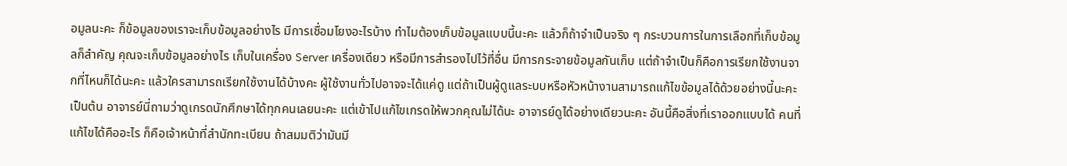อมูลนะคะ ก็ข้อมูลของเราจะเก็บข้อมูลอย่างไร มีการเชื่อมโยงอะไรบ้าง ทำไมต้องเก็บข้อมูลแบบนี้นะคะ แล้วก็ถ้าจำเป็นจริง ๆ กระบวนการในการเลือกที่เก็บข้อมูลก็สำคัญ คุณจะเก็บข้อมูลอย่างไร เก็บในเครื่อง Server เครื่องเดียว หรือมีการสำรองไปไว้ที่อื่น มีการกระจายข้อมูลกันเก็บ แต่ถ้าจำเป็นก็คือการเรียกใช้งานจากที่ไหนก็ได้นะคะ แล้วใครสามารถเรียกใช้งานได้บ้างคะ ผู้ใช้งานทั่วไปอาจจะได้แค่ดู แต่ถ้าเป็นผู้ดูแลระบบหรือหัวหน้างานสามารถแก้ไขข้อมูลได้ด้วยอย่างนี้นะคะ เป็นต้น อาจารย์นี่ถามว่าดูเกรดนักศึกษาได้ทุกคนเลยนะคะ แต่เข้าไปแก้ไขเกรดให้พวกคุณไม่ได้นะ อาจารย์ดูได้อย่างเดียวนะคะ อันนี้คือสิ่งที่เราออกแบบได้ คนที่แก้ไขได้คืออะไร ก็คือเจ้าหน้าที่สำนักทะเบียน ถ้าสมมติว่ามันมี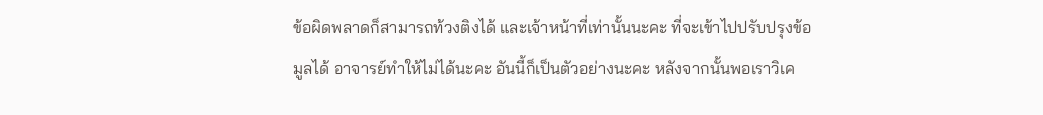ข้อผิดพลาดก็สามารถท้วงติงได้ และเจ้าหน้าที่เท่านั้นนะคะ ที่จะเข้าไปปรับปรุงข้อมูลได้ อาจารย์ทำให้ไม่ได้นะคะ อันนี้ก็เป็นตัวอย่างนะคะ หลังจากนั้นพอเราวิเค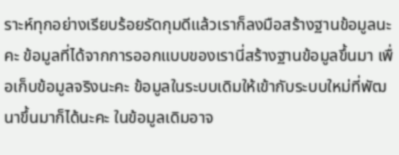ราะห์ทุกอย่างเรียบร้อยรัดกุมดีแล้วเราก็ลงมือสร้างฐานข้อมูลนะคะ ข้อมูลที่ได้จากการออกแบบของเรานี่สร้างฐานข้อมูลขึ้นมา เพื่อเก็บข้อมูลจริงนะคะ ข้อมูลในระบบเดิมให้เข้ากับระบบใหม่ที่พัฒนาขึ้นมาก็ได้นะคะ ในข้อมูลเดิมอาจ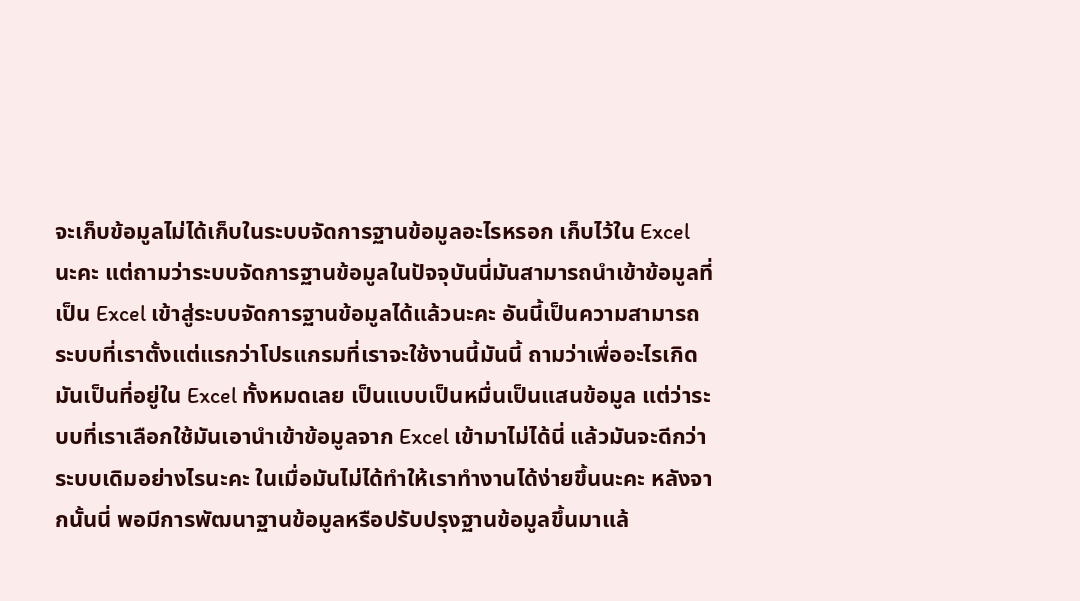จะเก็บข้อมูลไม่ได้เก็บในระบบจัดการฐานข้อมูลอะไรหรอก เก็บไว้ใน Excel นะคะ แต่ถามว่าระบบจัดการฐานข้อมูลในปัจจุบันนี่มันสามารถนำเข้าข้อมูลที่เป็น Excel เข้าสู่ระบบจัดการฐานข้อมูลได้แล้วนะคะ อันนี้เป็นความสามารถระบบที่เราตั้งแต่แรกว่าโปรแกรมที่เราจะใช้งานนี้มันนี้ ถามว่าเพื่ออะไรเกิดมันเป็นที่อยู่ใน Excel ทั้งหมดเลย เป็นแบบเป็นหมื่นเป็นแสนข้อมูล แต่ว่าระบบที่เราเลือกใช้มันเอานำเข้าข้อมูลจาก Excel เข้ามาไม่ได้นี่ แล้วมันจะดีกว่าระบบเดิมอย่างไรนะคะ ในเมื่อมันไม่ได้ทำให้เราทำงานได้ง่ายขึ้นนะคะ หลังจากนั้นนี่ พอมีการพัฒนาฐานข้อมูลหรือปรับปรุงฐานข้อมูลขึ้นมาแล้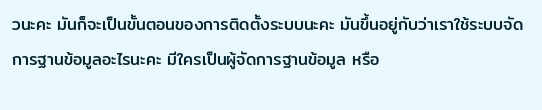วนะคะ มันก็จะเป็นขั้นตอนของการติดตั้งระบบนะคะ มันขึ้นอยู่กับว่าเราใช้ระบบจัดการฐานข้อมูลอะไรนะคะ มีใครเป็นผู้จัดการฐานข้อมูล หรือ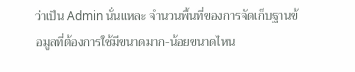ว่าเป็น Admin นั่นแหละ จำนวนพื้นที่ของการจัดเก็บฐานข้อมูลที่ต้องการใช้มีขนาดมาก-น้อยขนาดไหน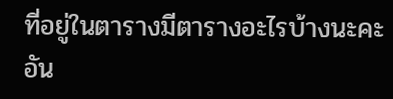ที่อยู่ในตารางมีตารางอะไรบ้างนะคะ อัน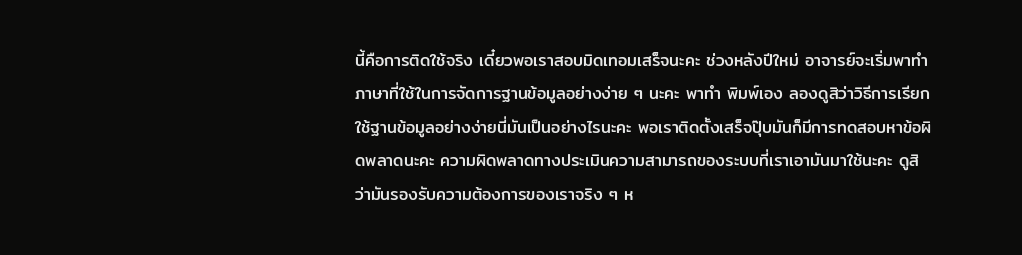นี้คือการติดใช้จริง เดี๋ยวพอเราสอบมิดเทอมเสร็จนะคะ ช่วงหลังปีใหม่ อาจารย์จะเริ่มพาทำภาษาที่ใช้ในการจัดการฐานข้อมูลอย่างง่าย ๆ นะคะ พาทำ พิมพ์เอง ลองดูสิว่าวิธีการเรียกใช้ฐานข้อมูลอย่างง่ายนี่มันเป็นอย่างไรนะคะ พอเราติดตั้งเสร็จปุ๊บมันก็มีการทดสอบหาข้อผิดพลาดนะคะ ความผิดพลาดทางประเมินความสามารถของระบบที่เราเอามันมาใช้นะคะ ดูสิว่ามันรองรับความต้องการของเราจริง ๆ ห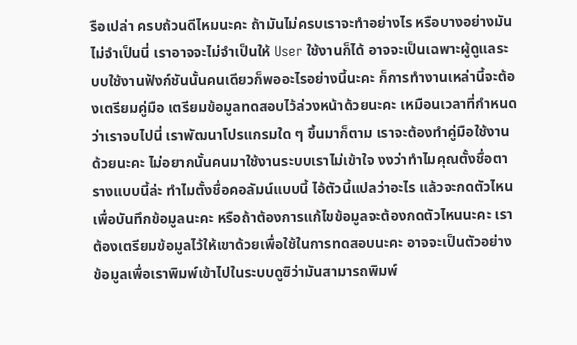รือเปล่า ครบถ้วนดีไหมนะคะ ถ้ามันไม่ครบเราจะทำอย่างไร หรือบางอย่างมันไม่จำเป็นนี่ เราอาจจะไม่จำเป็นให้ User ใช้งานก็ได้ อาจจะเป็นเฉพาะผู้ดูแลระบบใช้งานฟังก์ชันนั้นคนเดียวก็พออะไรอย่างนี้นะคะ ก็การทำงานเหล่านี้จะต้องเตรียมคู่มือ เตรียมข้อมูลทดสอบไว้ล่วงหน้าด้วยนะคะ เหมือนเวลาที่กำหนดว่าเราจบไปนี่ เราพัฒนาโปรแกรมใด ๆ ขึ้นมาก็ตาม เราจะต้องทำคู่มือใช้งานด้วยนะคะ ไม่อยากนั้นคนมาใช้งานระบบเราไม่เข้าใจ งงว่าทำไมคุณตั้งชื่อตารางแบบนี้ล่ะ ทำไมตั้งชื่อคอลัมน์แบบนี้ ไอ้ตัวนี้แปลว่าอะไร แล้วจะกดตัวไหนเพื่อบันทึกข้อมูลนะคะ หรือถ้าต้องการแก้ไขข้อมูลจะต้องกดตัวไหนนะคะ เราต้องเตรียมข้อมูลไว้ให้เขาด้วยเพื่อใช้ในการทดสอบนะคะ อาจจะเป็นตัวอย่างข้อมูลเพื่อเราพิมพ์เข้าไปในระบบดูซิว่ามันสามารถพิมพ์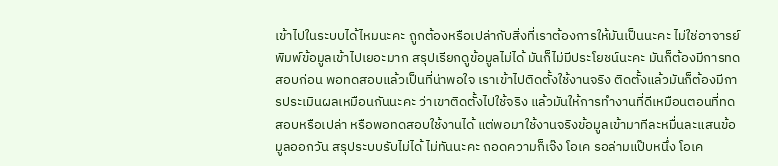เข้าไปในระบบได้ไหมนะคะ ถูกต้องหรือเปล่ากับสิ่งที่เราต้องการให้มันเป็นนะคะ ไม่ใช่อาจารย์พิมพ์ข้อมูลเข้าไปเยอะมาก สรุปเรียกดูข้อมูลไม่ได้ มันก็ไม่มีประโยชน์นะคะ มันก็ต้องมีการทดสอบก่อน พอทดสอบแล้วเป็นที่น่าพอใจ เราเข้าไปติดตั้งใช้งานจริง ติดตั้งแล้วมันก็ต้องมีการประเมินผลเหมือนกันนะคะ ว่าเขาติดตั้งไปใช้จริง แล้วมันให้การทำงานที่ดีเหมือนตอนที่ทดสอบหรือเปล่า หรือพอทดสอบใช้งานได้ แต่พอมาใช้งานจริงข้อมูลเข้ามาทีละหมื่นละแสนข้อมูลออกวัน สรุประบบรับไม่ได้ ไม่ทันนะคะ ถอดความก็เจ๊ง โอเค รอล่ามแป๊บหนึ่ง โอเค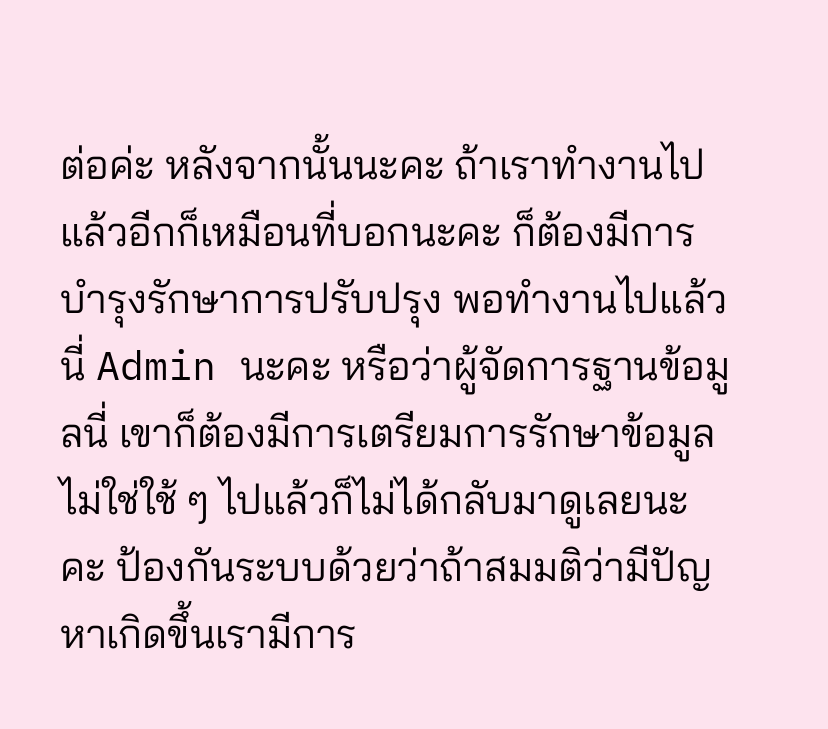ต่อค่ะ หลังจากนั้นนะคะ ถ้าเราทำงานไปแล้วอีกก็เหมือนที่บอกนะคะ ก็ต้องมีการบำรุงรักษาการปรับปรุง พอทำงานไปแล้วนี่ Admin นะคะ หรือว่าผู้จัดการฐานข้อมูลนี่ เขาก็ต้องมีการเตรียมการรักษาข้อมูล ไม่ใช่ใช้ ๆ ไปแล้วก็ไม่ได้กลับมาดูเลยนะคะ ป้องกันระบบด้วยว่าถ้าสมมติว่ามีปัญหาเกิดขึ้นเรามีการ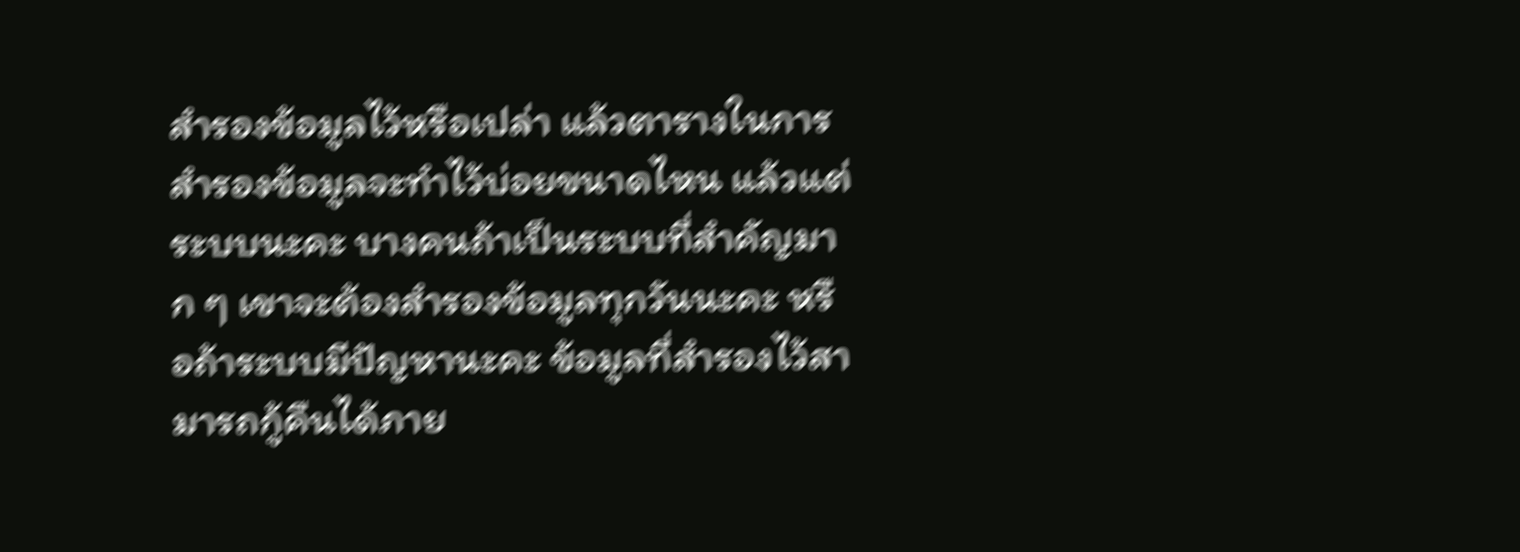สำรองข้อมูลไว้หรือเปล่า แล้วตารางในการสำรองข้อมูลจะทำไว้บ่อยขนาดไหน แล้วแต่ระบบนะคะ บางคนถ้าเป็นระบบที่สำคัญมาก ๆ เขาจะต้องสำรองข้อมูลทุกวันนะคะ หรือถ้าระบบมีปัญหานะคะ ข้อมูลที่สำรองไว้สามารถกู้คืนได้ภาย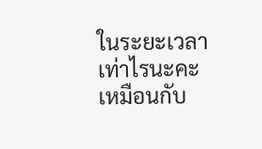ในระยะเวลาเท่าไรนะคะ เหมือนกับ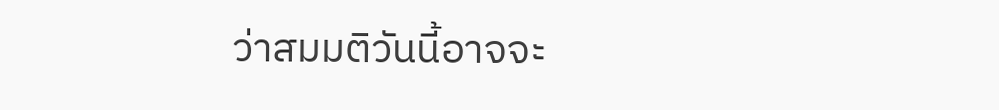ว่าสมมติวันนี้อาจจะ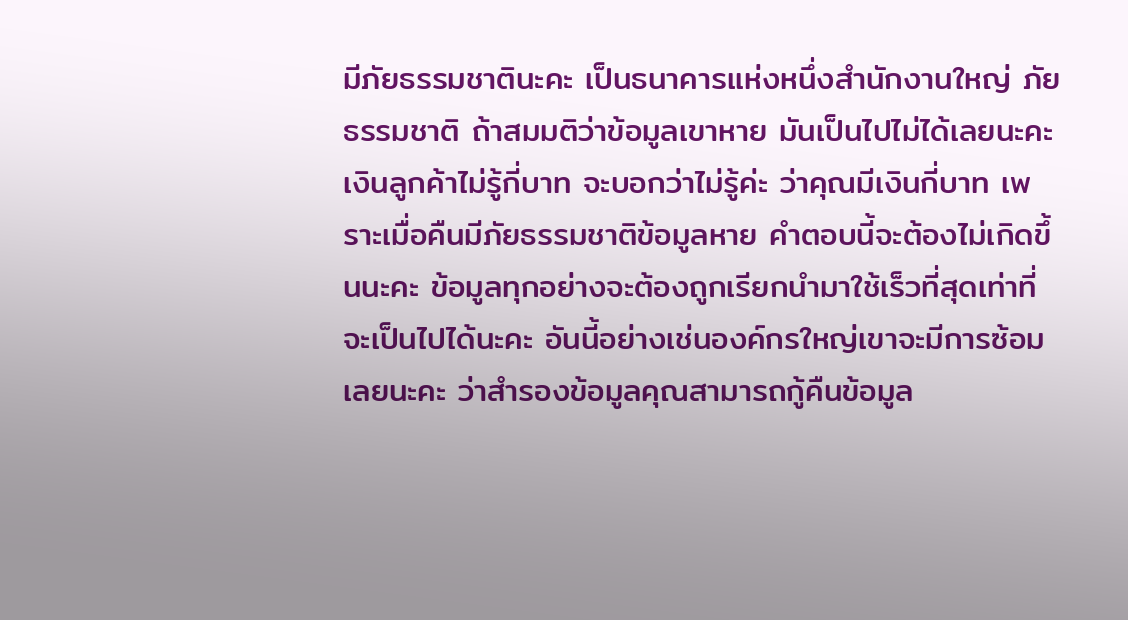มีภัยธรรมชาตินะคะ เป็นธนาคารแห่งหนึ่งสำนักงานใหญ่ ภัยธรรมชาติ ถ้าสมมติว่าข้อมูลเขาหาย มันเป็นไปไม่ได้เลยนะคะ เงินลูกค้าไม่รู้กี่บาท จะบอกว่าไม่รู้ค่ะ ว่าคุณมีเงินกี่บาท เพราะเมื่อคืนมีภัยธรรมชาติข้อมูลหาย คำตอบนี้จะต้องไม่เกิดขึ้นนะคะ ข้อมูลทุกอย่างจะต้องถูกเรียกนำมาใช้เร็วที่สุดเท่าที่จะเป็นไปได้นะคะ อันนี้อย่างเช่นองค์กรใหญ่เขาจะมีการซ้อมเลยนะคะ ว่าสำรองข้อมูลคุณสามารถกู้คืนข้อมูล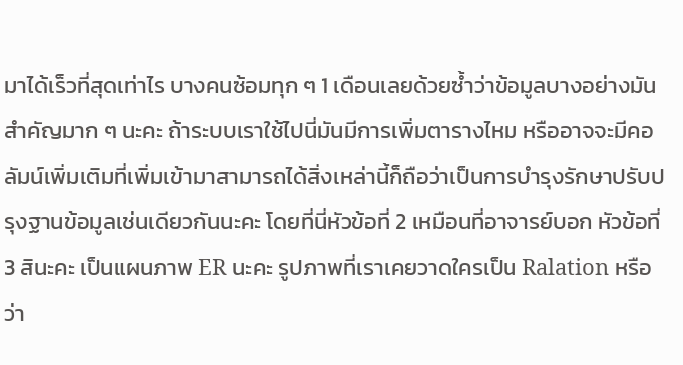มาได้เร็วที่สุดเท่าไร บางคนซ้อมทุก ๆ 1 เดือนเลยด้วยซ้ำว่าข้อมูลบางอย่างมันสำคัญมาก ๆ นะคะ ถ้าระบบเราใช้ไปนี่มันมีการเพิ่มตารางไหม หรืออาจจะมีคอลัมน์เพิ่มเติมที่เพิ่มเข้ามาสามารถได้สิ่งเหล่านี้ก็ถือว่าเป็นการบำรุงรักษาปรับปรุงฐานข้อมูลเช่นเดียวกันนะคะ โดยที่นี่หัวข้อที่ 2 เหมือนที่อาจารย์บอก หัวข้อที่ 3 สินะคะ เป็นแผนภาพ ER นะคะ รูปภาพที่เราเคยวาดใครเป็น Ralation หรือว่า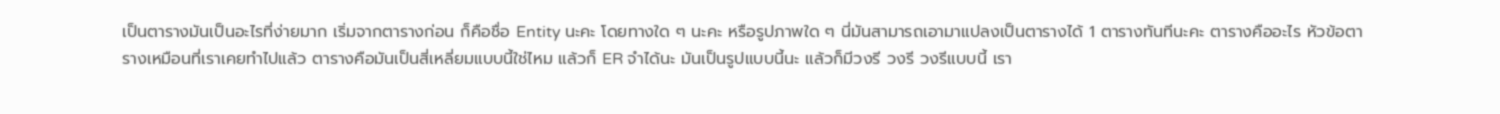เป็นตารางมันเป็นอะไรที่ง่ายมาก เริ่มจากตารางก่อน ก็คือชื่อ Entity นะคะ โดยทางใด ๆ นะคะ หรือรูปภาพใด ๆ นี่มันสามารถเอามาแปลงเป็นตารางได้ 1 ตารางทันทีนะคะ ตารางคืออะไร หัวข้อตารางเหมือนที่เราเคยทำไปแล้ว ตารางคือมันเป็นสี่เหลี่ยมแบบนี้ใช่ไหม แล้วก็ ER จำได้นะ มันเป็นรูปแบบนี้นะ แล้วก็มีวงรี วงรี วงรีแบบนี้ เรา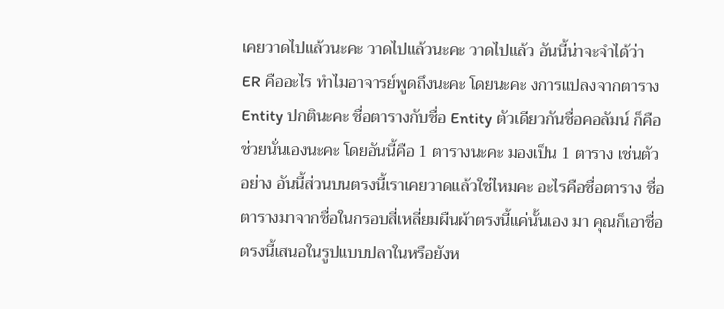เคยวาดไปแล้วนะคะ วาดไปแล้วนะคะ วาดไปแล้ว อันนี้น่าจะจำได้ว่า ER คืออะไร ทำไมอาจารย์พูดถึงนะคะ โดยนะคะ งการแปลงจากตาราง Entity ปกตินะคะ ชื่อตารางกับชื่อ Entity ตัวเดียวกันชื่อคอลัมน์ ก็คือช่วยนั่นเองนะคะ โดยอันนี้คือ 1 ตารางนะคะ มองเป็น 1 ตาราง เช่นตัวอย่าง อันนี้ส่วนบนตรงนี้เราเคยวาดแล้วใช่ไหมคะ อะไรคือชื่อตาราง ชื่อตารางมาจากชื่อในกรอบสี่เหลี่ยมผืนผ้าตรงนี้แค่นั้นเอง มา คุณก็เอาชื่อตรงนี้เสนอในรูปแบบปลาในหรือยังห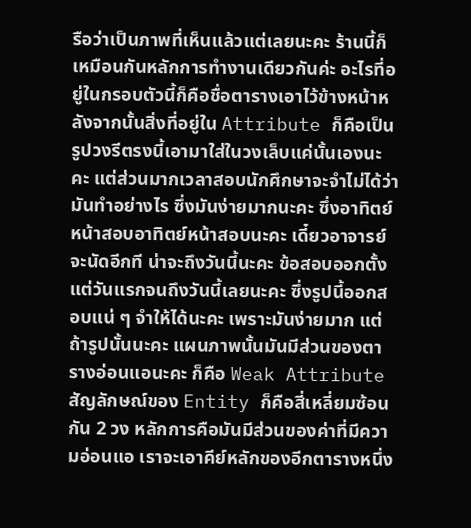รือว่าเป็นภาพที่เห็นแล้วแต่เลยนะคะ ร้านนี้ก็เหมือนกันหลักการทำงานเดียวกันค่ะ อะไรที่อยู่ในกรอบตัวนี้ก็คือชื่อตารางเอาไว้ข้างหน้าหลังจากนั้นสิ่งที่อยู่ใน Attribute ก็คือเป็นรูปวงรีตรงนี้เอามาใส่ในวงเล็บแค่นั้นเองนะคะ แต่ส่วนมากเวลาสอบนักศึกษาจะจำไม่ได้ว่ามันทำอย่างไร ซึ่งมันง่ายมากนะคะ ซึ่งอาทิตย์หน้าสอบอาทิตย์หน้าสอบนะคะ เดี๋ยวอาจารย์จะนัดอีกที น่าจะถึงวันนี้นะคะ ข้อสอบออกตั้งแต่วันแรกจนถึงวันนี้เลยนะคะ ซึ่งรูปนี้ออกสอบแน่ ๆ จำให้ได้นะคะ เพราะมันง่ายมาก แต่ถ้ารูปนั้นนะคะ แผนภาพนั้นมันมีส่วนของตารางอ่อนแอนะคะ ก็คือ Weak Attribute สัญลักษณ์ของ Entity ก็คือสี่เหลี่ยมซ้อนกัน 2 วง หลักการคือมันมีส่วนของค่าที่มีความอ่อนแอ เราจะเอาคีย์หลักของอีกตารางหนึ่ง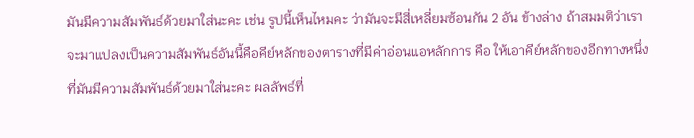มันมีความสัมพันธ์ด้วยมาใส่นะคะ เช่น รูปนี้เห็นไหมคะ ว่ามันจะมีสี่เหลี่ยมซ้อนกัน 2 อัน ข้างล่าง ถ้าสมมติว่าเราจะมาแปลงเป็นความสัมพันธ์อันนี้คือคีย์หลักของตารางที่มีค่าอ่อนแอหลักการ คือ ให้เอาคีย์หลักของอีกทางหนึ่งที่มันมีความสัมพันธ์ด้วยมาใส่นะคะ ผลลัพธ์ที่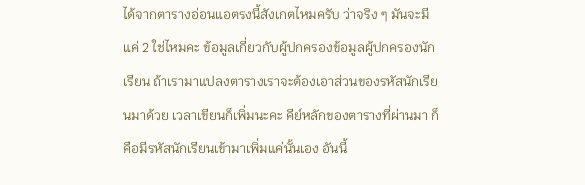ได้จากตารางอ่อนแอตรงนี้สังเกตไหมครับ ว่าจริง ๆ มันจะมีแค่ 2 ใช่ไหมคะ ข้อมูลเกี่ยวกับผู้ปกครองข้อมูลผู้ปกครองนักเรียน ถ้าเรามาแปลงตารางเราจะต้องเอาส่วนของรหัสนักเรียนมาด้วย เวลาเขียนก็เพิ่มนะคะ คีย์หลักของตารางที่ผ่านมา ก็คือมีรหัสนักเรียนเข้ามาเพิ่มแค่นั้นเอง อันนี้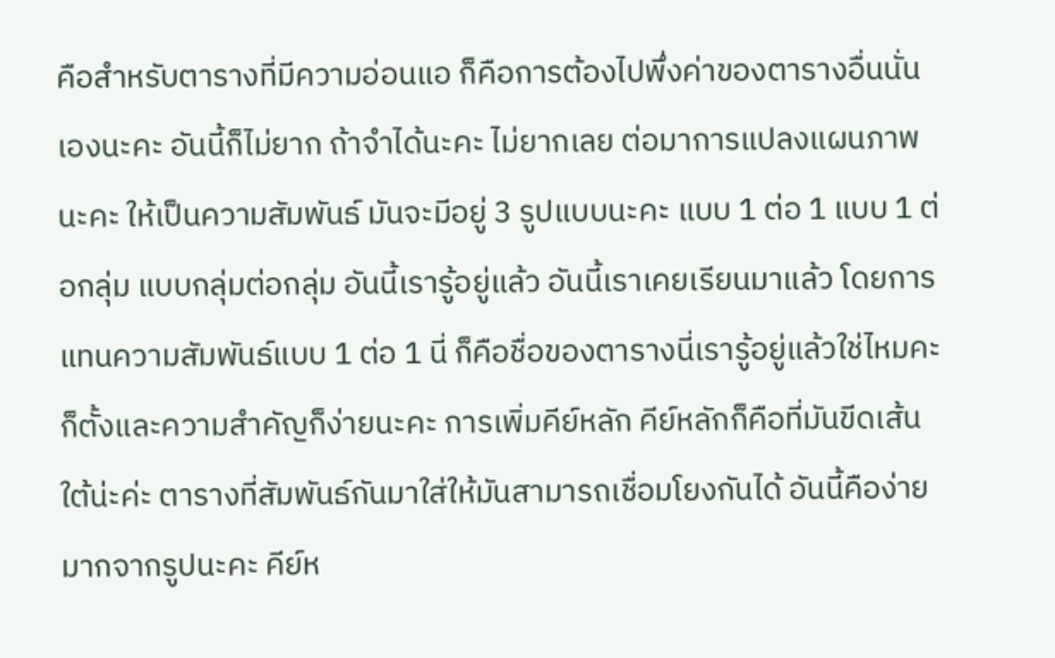คือสำหรับตารางที่มีความอ่อนแอ ก็คือการต้องไปพึ่งค่าของตารางอื่นนั่นเองนะคะ อันนี้ก็ไม่ยาก ถ้าจำได้นะคะ ไม่ยากเลย ต่อมาการแปลงแผนภาพนะคะ ให้เป็นความสัมพันธ์ มันจะมีอยู่ 3 รูปแบบนะคะ แบบ 1 ต่อ 1 แบบ 1 ต่อกลุ่ม แบบกลุ่มต่อกลุ่ม อันนี้เรารู้อยู่แล้ว อันนี้เราเคยเรียนมาแล้ว โดยการแทนความสัมพันธ์แบบ 1 ต่อ 1 นี่ ก็คือชื่อของตารางนี่เรารู้อยู่แล้วใช่ไหมคะ ก็ตั้งและความสำคัญก็ง่ายนะคะ การเพิ่มคีย์หลัก คีย์หลักก็คือที่มันขีดเส้นใต้น่ะค่ะ ตารางที่สัมพันธ์กันมาใส่ให้มันสามารถเชื่อมโยงกันได้ อันนี้คือง่ายมากจากรูปนะคะ คีย์ห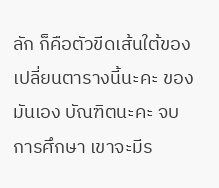ลัก ก็คือตัวขีดเส้นใต้ของเปลี่ยนตารางนี้นะคะ ของมันเอง บัณฑิตนะคะ จบการศึกษา เขาจะมีร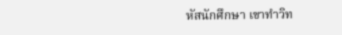หัสนักศึกษา เขาทำวิท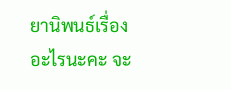ยานิพนธ์เรื่องอะไรนะคะ จะ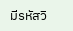มีรหัสวิ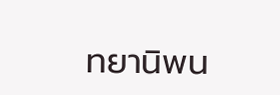ทยานิพน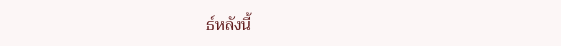ธ์หลังนี้